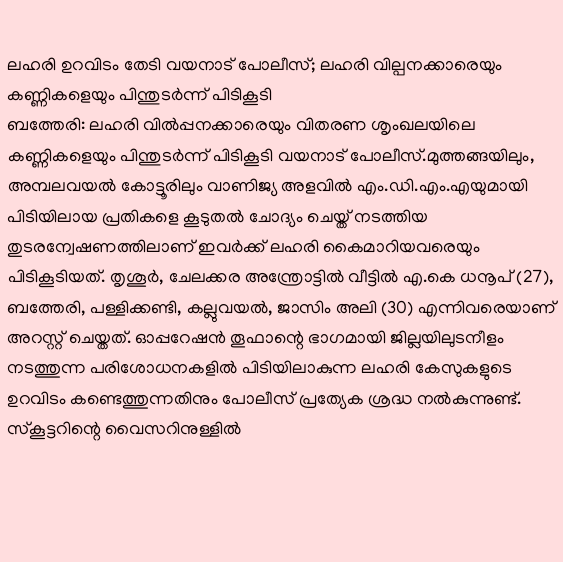ലഹരി ഉറവിടം തേടി വയനാട് പോലീസ്; ലഹരി വില്പനക്കാരെയും കണ്ണികളെയും പിന്തുടർന്ന് പിടികൂടി
ബത്തേരി: ലഹരി വിൽപ്പനക്കാരെയും വിതരണ ശൃംഖലയിലെ കണ്ണികളെയും പിന്തുടർന്ന് പിടികൂടി വയനാട് പോലീസ്.മുത്തങ്ങയിലും, അമ്പലവയൽ കോട്ടൂരിലും വാണിജ്യ അളവിൽ എം.ഡി.എം.എയുമായി പിടിയിലായ പ്രതികളെ കൂടുതൽ ചോദ്യം ചെയ്ത് നടത്തിയ തുടരന്വേഷണത്തിലാണ് ഇവർക്ക് ലഹരി കൈമാറിയവരെയും പിടികൂടിയത്. തൃശൂർ, ചേലക്കര അന്ത്രോട്ടിൽ വീട്ടിൽ എ.കെ ധനൂപ് (27), ബത്തേരി, പള്ളിക്കണ്ടി, കല്ലുവയൽ, ജാസിം അലി (30) എന്നിവരെയാണ് അറസ്റ്റ് ചെയ്തത്. ഓപ്പറേഷൻ തൂഫാന്റെ ഭാഗമായി ജില്ലയിലുടനീളം നടത്തുന്ന പരിശോധനകളിൽ പിടിയിലാകുന്ന ലഹരി കേസുകളുടെ ഉറവിടം കണ്ടെത്തുന്നതിനും പോലീസ് പ്രത്യേക ശ്രദ്ധ നൽകുന്നുണ്ട്.
സ്കൂട്ടറിന്റെ വൈസറിനുള്ളിൽ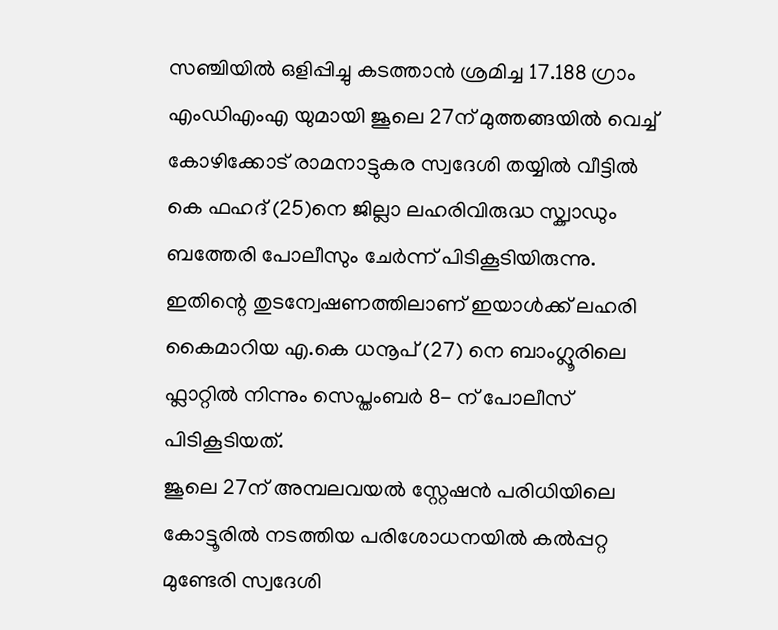സഞ്ചിയിൽ ഒളിപ്പിച്ചു കടത്താൻ ശ്രമിച്ച 17.188 ഗ്രാം എംഡിഎംഎ യുമായി ജൂലെ 27ന് മുത്തങ്ങയിൽ വെച്ച് കോഴിക്കോട് രാമനാട്ടുകര സ്വദേശി തയ്യിൽ വീട്ടിൽ കെ ഫഹദ് (25)നെ ജില്ലാ ലഹരിവിരുദ്ധ സ്ക്വാഡും ബത്തേരി പോലീസും ചേർന്ന് പിടികൂടിയിരുന്നു. ഇതിന്റെ തുടന്വേഷണത്തിലാണ് ഇയാൾക്ക് ലഹരി കൈമാറിയ എ.കെ ധനൂപ് (27) നെ ബാംഗ്ലൂരിലെ ഫ്ലാറ്റിൽ നിന്നും സെപ്തംബർ 8- ന് പോലീസ് പിടികൂടിയത്.
ജൂലെ 27ന് അമ്പലവയൽ സ്റ്റേഷൻ പരിധിയിലെ കോട്ടൂരിൽ നടത്തിയ പരിശോധനയിൽ കൽപ്പറ്റ മുണ്ടേരി സ്വദേശി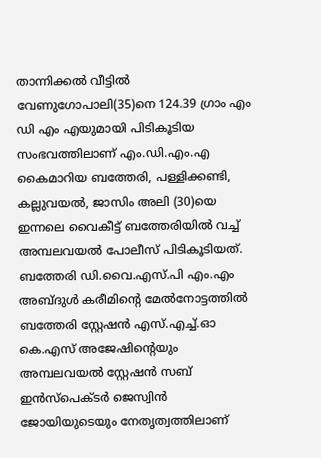താന്നിക്കൽ വീട്ടിൽ വേണുഗോപാലി(35)നെ 124.39 ഗ്രാം എം ഡി എം എയുമായി പിടികൂടിയ സംഭവത്തിലാണ് എം.ഡി.എം.എ കൈമാറിയ ബത്തേരി, പള്ളിക്കണ്ടി, കല്ലുവയൽ, ജാസിം അലി (30)യെ ഇന്നലെ വൈകീട്ട് ബത്തേരിയിൽ വച്ച് അമ്പലവയൽ പോലീസ് പിടികൂടിയത്.
ബത്തേരി ഡി.വൈ.എസ്.പി എം.എം അബ്ദുൾ കരീമിന്റെ മേൽനോട്ടത്തിൽ ബത്തേരി സ്റ്റേഷൻ എസ്.എച്ച്.ഓ കെ.എസ് അജേഷിന്റെയും അമ്പലവയൽ സ്റ്റേഷൻ സബ് ഇൻസ്പെക്ടർ ജെസ്വിൻ ജോയിയുടെയും നേതൃത്വത്തിലാണ്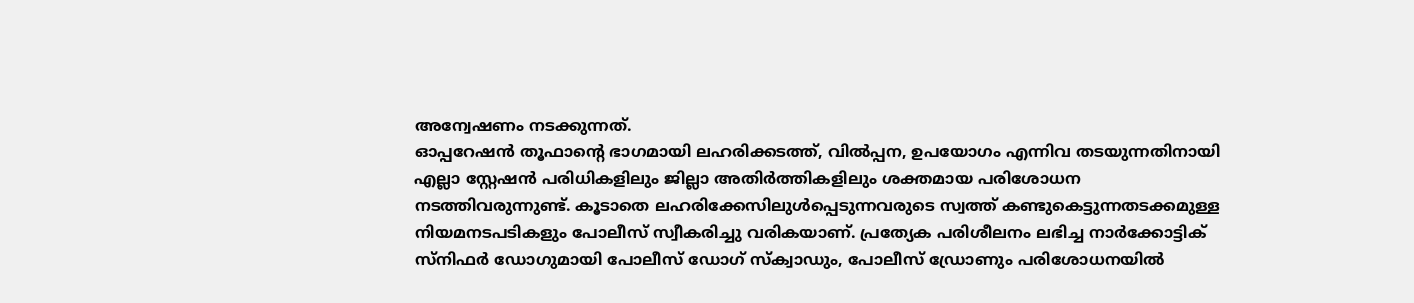അന്വേഷണം നടക്കുന്നത്.
ഓപ്പറേഷൻ തൂഫാന്റെ ഭാഗമായി ലഹരിക്കടത്ത്, വിൽപ്പന, ഉപയോഗം എന്നിവ തടയുന്നതിനായി എല്ലാ സ്റ്റേഷൻ പരിധികളിലും ജില്ലാ അതിർത്തികളിലും ശക്തമായ പരിശോധന നടത്തിവരുന്നുണ്ട്. കൂടാതെ ലഹരിക്കേസിലുൾപ്പെടുന്നവരുടെ സ്വത്ത് കണ്ടുകെട്ടുന്നതടക്കമുള്ള നിയമനടപടികളും പോലീസ് സ്വീകരിച്ചു വരികയാണ്. പ്രത്യേക പരിശീലനം ലഭിച്ച നാർക്കോട്ടിക് സ്നിഫർ ഡോഗുമായി പോലീസ് ഡോഗ് സ്ക്വാഡും, പോലീസ് ഡ്രോണും പരിശോധനയിൽ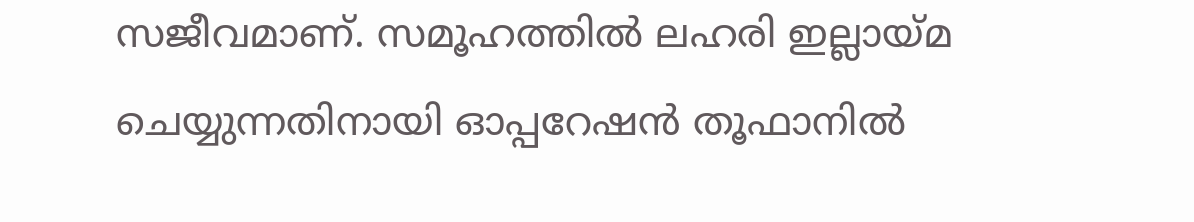സജീവമാണ്. സമൂഹത്തിൽ ലഹരി ഇല്ലായ്മ ചെയ്യുന്നതിനായി ഓപ്പറേഷൻ തൂഫാനിൽ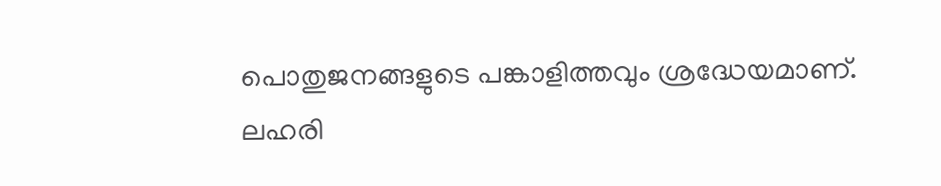പൊതുജനങ്ങളുടെ പങ്കാളിത്തവും ശ്രദ്ധേയമാണ്. ലഹരി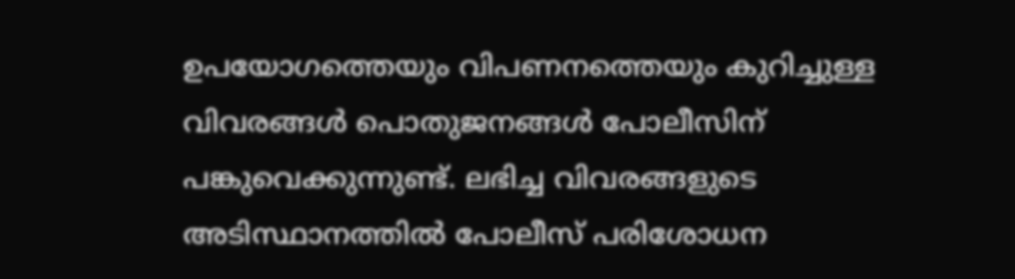ഉപയോഗത്തെയും വിപണനത്തെയും കുറിച്ചുള്ള വിവരങ്ങൾ പൊതുജനങ്ങൾ പോലീസിന് പങ്കുവെക്കുന്നുണ്ട്. ലഭിച്ച വിവരങ്ങളുടെ അടിസ്ഥാനത്തിൽ പോലീസ് പരിശോധന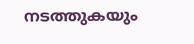നടത്തുകയും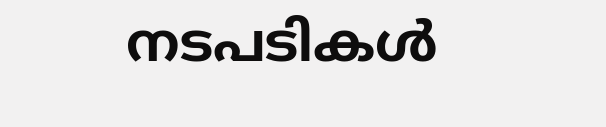നടപടികൾ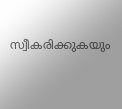സ്വീകരിക്കുകയും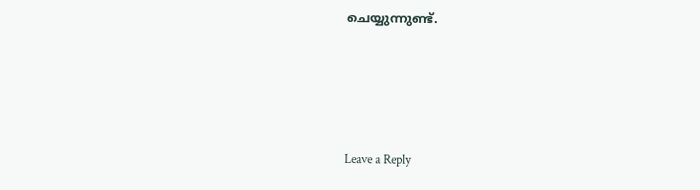ചെയ്യുന്നുണ്ട്.





Leave a Reply